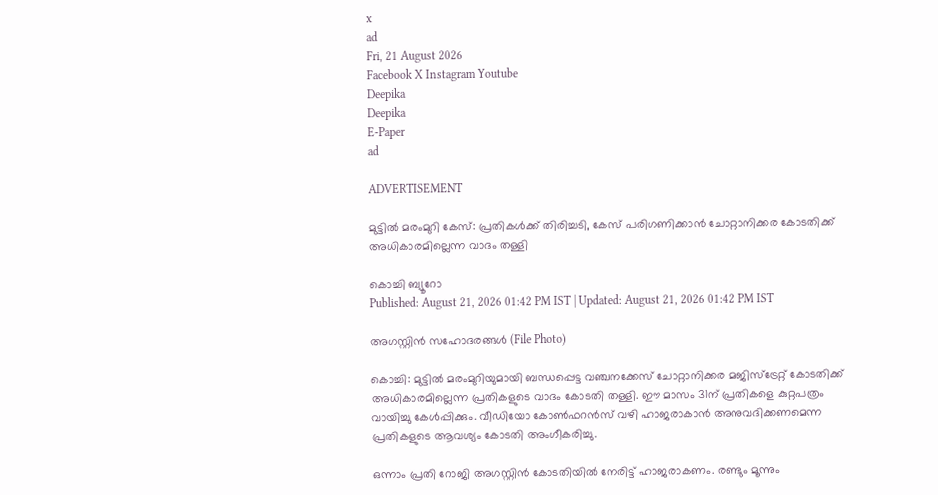x
ad
Fri, 21 August 2026
Facebook X Instagram Youtube
Deepika
Deepika
E-Paper
ad

ADVERTISEMENT

മുട്ടില്‍ മരംമുറി കേസ്: പ്രതികള്‍ക്ക് തിരിച്ചടി, കേസ് പരിഗണിക്കാന്‍ ചോറ്റാനിക്കര കോടതിക്ക് അധികാരമില്ലെന്ന വാദം തള്ളി

കൊച്ചി ബ്യൂറോ
Published: August 21, 2026 01:42 PM IST | Updated: August 21, 2026 01:42 PM IST

അഗസ്റ്റിൻ സഹോദരങ്ങൾ (File Photo)

കൊച്ചി: മുട്ടില്‍ മരംമുറിയുമായി ബന്ധപ്പെട്ട വഞ്ചനക്കേസ് ചോറ്റാനിക്കര മജിസ്ട്രേറ്റ് കോടതിക്ക് അധികാരമില്ലെന്ന പ്രതികളുടെ വാദം കോടതി തള്ളി. ഈ മാസം 31ന് പ്രതികളെ കുറ്റപത്രം വായിച്ചു കേള്‍പ്പിക്കും. വീഡിയോ കോണ്‍ഫറന്‍സ് വഴി ഹാജരാകാന്‍ അനുവദിക്കണമെന്ന പ്രതികളുടെ ആവശ്യം കോടതി അംഗീകരിച്ചു.

ഒന്നാം പ്രതി റോജി അഗസ്റ്റിന്‍ കോടതിയില്‍ നേരിട്ട് ഹാജരാകണം. രണ്ടും മൂന്നും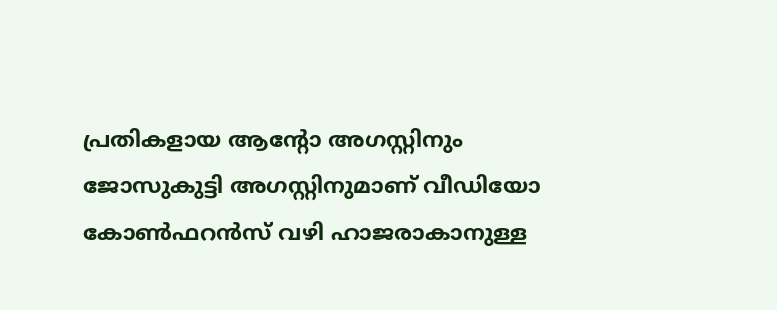പ്രതികളായ ആന്‍റോ അഗസ്റ്റിനും ജോസുകുട്ടി അഗസ്റ്റിനുമാണ് വീഡിയോ കോണ്‍ഫറന്‍സ് വഴി ഹാജരാകാനുള്ള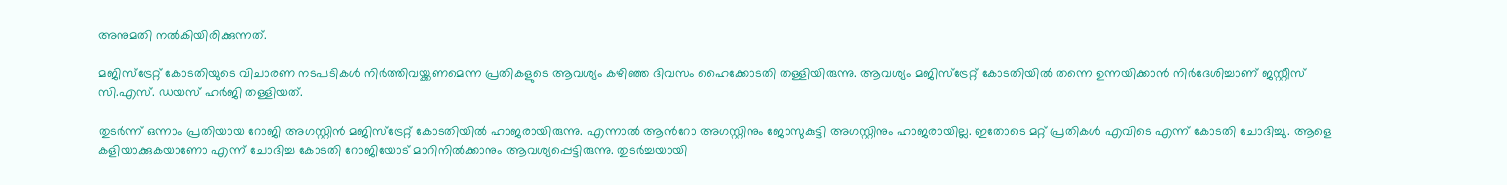അനുമതി നല്‍കിയിരിക്കുന്നത്.

മജിസ്ട്രേറ്റ് കോടതിയുടെ വിചാരണ നടപടികള്‍ നിര്‍ത്തിവയ്ക്കണമെന്ന പ്രതികളുടെ ആവശ്യം കഴിഞ്ഞ ദിവസം ഹൈക്കോടതി തള്ളിയിരുന്നു. ആവശ്യം മജിസ്ട്രേറ്റ് കോടതിയില്‍ തന്നെ ഉന്നയിക്കാന്‍ നിര്‍ദേശിച്ചാണ് ജസ്റ്റീസ് സി.എസ്. ഡയസ് ഹര്‍ജി തള്ളിയത്.

തുടര്‍ന്ന് ഒന്നാം പ്രതിയായ റോജി അഗസ്റ്റിന്‍ മജിസ്ട്രേറ്റ് കോടതിയില്‍ ഹാജരായിരുന്നു. എന്നാല്‍ ആന്‍റോ അഗസ്റ്റിനും ജോസുകുട്ടി അഗസ്റ്റിനും ഹാജരായില്ല. ഇതോടെ മറ്റ് പ്രതികള്‍ എവിടെ എന്ന് കോടതി ചോദിച്ചു. ആളെ കളിയാക്കുകയാണോ എന്ന് ചോദിച്ച കോടതി റോജിയോട് മാറിനില്‍ക്കാനും ആവശ്യപ്പെട്ടിരുന്നു. തുടര്‍ച്ചയായി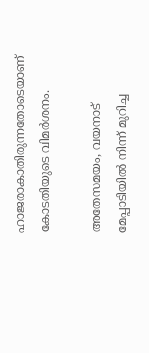ഹാജരാകാതിരുന്നതോടെയാണ് കോടതിയുടെ വിമര്‍ശനം.

അതേസമയം, വയനാട് മേപ്പാടിയില്‍ നിന്ന് മുറിച്ച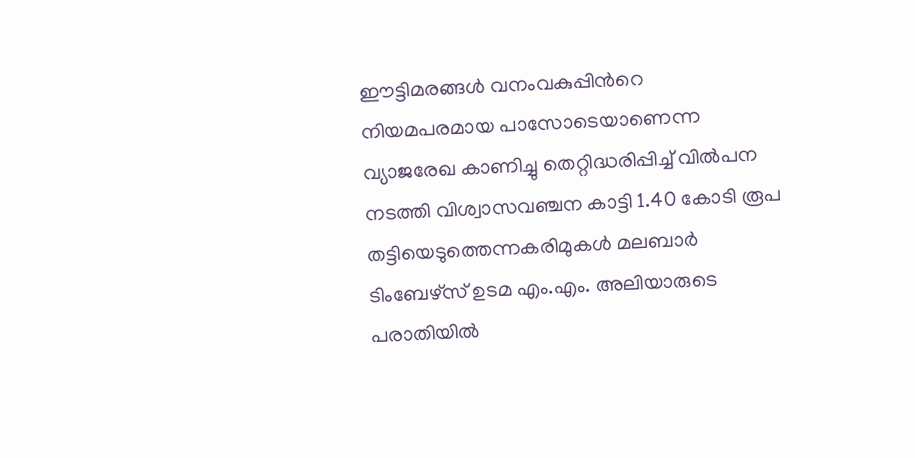ഈട്ടിമരങ്ങള്‍ വനംവകുപ്പിന്‍റെ നിയമപരമായ പാസോടെയാണെന്ന വ്യാജരേഖ കാണിച്ചു തെറ്റിദ്ധരിപ്പിച്ച് വില്‍പന നടത്തി വിശ്വാസവഞ്ചന കാട്ടി 1.40 കോടി രൂപ തട്ടിയെടുത്തെന്നകരിമുകള്‍ മലബാര്‍ ടിംബേഴ്സ് ഉടമ എം.എം. അലിയാരുടെ പരാതിയില്‍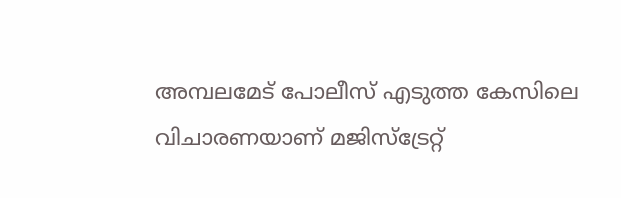അമ്പലമേട് പോലീസ് എടുത്ത കേസിലെ വിചാരണയാണ് മജിസ്‌ട്രേറ്റ്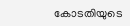കോടതിയുടെ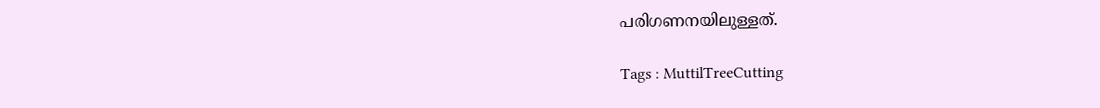പരിഗണനയിലുള്ളത്.

Tags : MuttilTreeCutting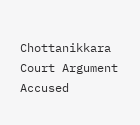Chottanikkara Court Argument Accused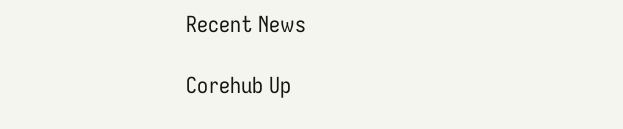Recent News

Corehub Up